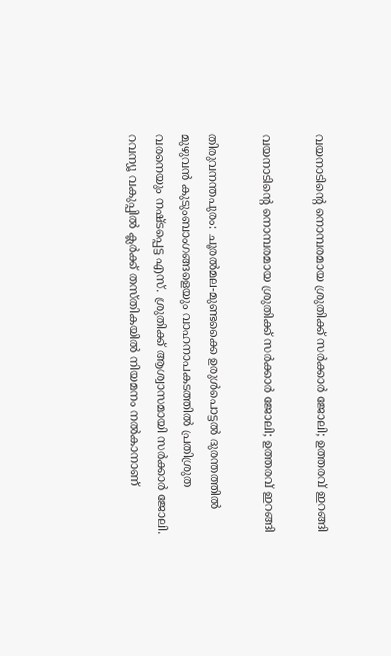വയനാടിന്റെ നൊമ്പരമായ ശ്രുതിക്ക് സർക്കാർ ജോലി; ഉത്തരവ് ഇറങ്ങി

വയനാടിന്റെ നൊമ്പരമായ ശ്രുതിക്ക് സർക്കാർ ജോലി; ഉത്തരവ് ഇറങ്ങി

തിരുവനന്തപുരം: ചൂരൽമല-മുണ്ടക്കൈ ഉരുൾപൊട്ടൽ ദുരന്തത്തിൽ മുഴുവൻ കുടുംബാംഗങ്ങളെയും വാഹനാപകടത്തിൽ പ്രതിശ്രുത വരനെയും നഷ്ടപ്പെട്ട എസ്. ശ്രുതിക്ക് ആശ്വാസമായി സർക്കാർ ജോലി. റവന്യൂ വകുപ്പിൽ ക്ലർക്ക് തസ്തികയിൽ നിയമനം നൽകാനാണ്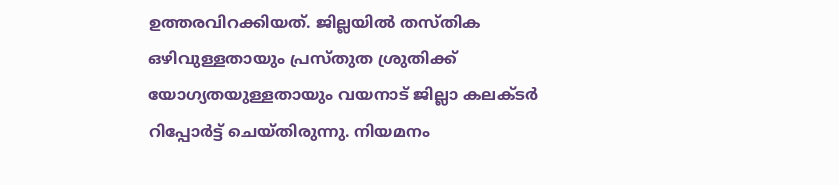ഉത്തരവിറക്കിയത്. ജില്ലയിൽ തസ്തിക ഒഴിവുള്ളതായും പ്രസ്തുത ശ്രുതിക്ക് യോഗ്യതയുള്ളതായും വയനാട് ജില്ലാ കലക്ടർ റിപ്പോർട്ട് ചെയ്തിരുന്നു. നിയമനം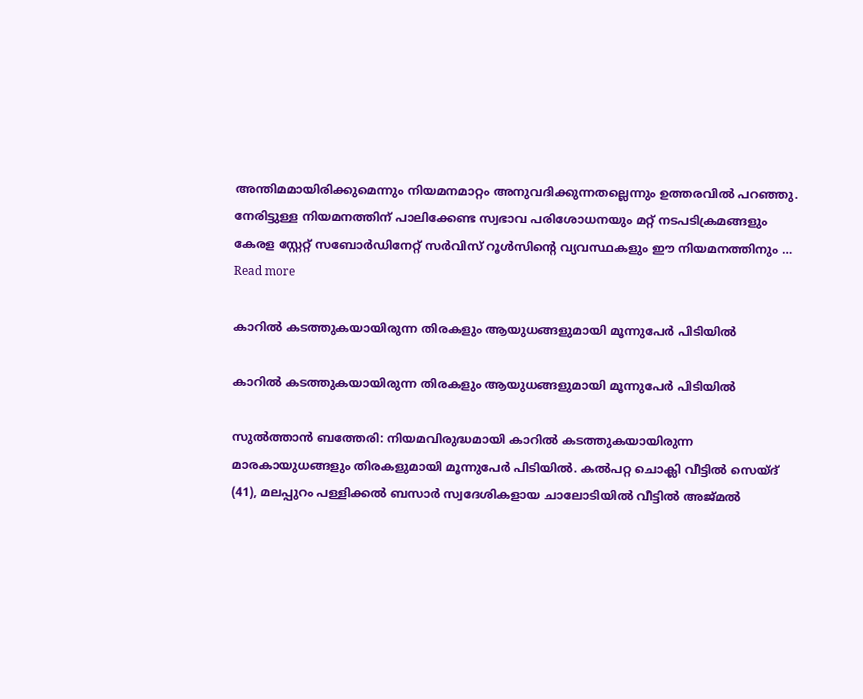അന്തിമമായിരിക്കുമെന്നും നിയമനമാറ്റം അനുവദിക്കുന്നതല്ലെന്നും ഉത്തരവിൽ പറഞ്ഞു. നേരിട്ടുള്ള നിയമനത്തിന് പാലിക്കേണ്ട സ്വഭാവ പരിശോധനയും മറ്റ് നടപടിക്രമങ്ങളും കേരള സ്റ്റേറ്റ് സബോർഡിനേറ്റ് സർവിസ് റൂൾസിന്റെ വ്യവസ്ഥകളും ഈ നിയമനത്തിനും … Read more

കാറിൽ കടത്തുകയായിരുന്ന തിരകളും ആയുധങ്ങളുമായി മൂന്നുപേർ പിടിയിൽ

കാറിൽ കടത്തുകയായിരുന്ന തിരകളും ആയുധങ്ങളുമായി മൂന്നുപേർ പിടിയിൽ

സുൽത്താൻ ബത്തേരി: നിയമവിരുദ്ധമായി കാറിൽ കടത്തുകയായിരുന്ന മാരകായുധങ്ങളും തിരകളുമായി മൂന്നുപേർ പിടിയിൽ. കൽപറ്റ ചൊക്ലി വീട്ടിൽ സെയ്‌ദ് (41), മലപ്പുറം പള്ളിക്കൽ ബസാർ സ്വദേശികളായ ചാലോടിയിൽ വീട്ടിൽ അജ്മൽ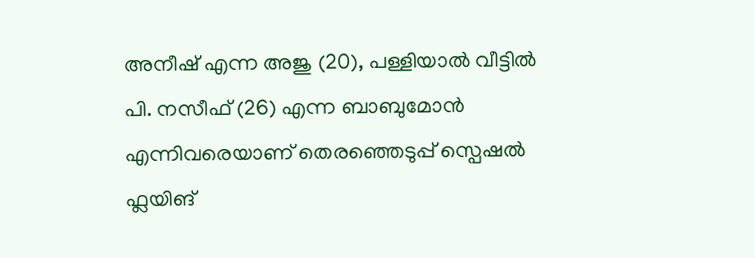അനീഷ് എന്ന അജു (20), പള്ളിയാൽ വീട്ടിൽ പി. നസീഫ് (26) എന്ന ബാബുമോൻ എന്നിവരെയാണ് തെരഞ്ഞെടുപ്പ് സ്പെഷൽ ഫ്ലയിങ്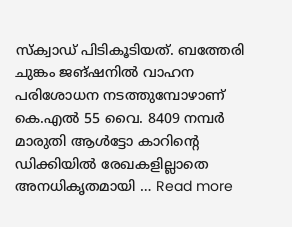സ്ക്വാഡ് പിടികൂടിയത്. ബത്തേരി ചുങ്കം ജങ്ഷനിൽ വാഹന പരിശോധന നടത്തുമ്പോഴാണ് കെ.എൽ 55 വൈ. 8409 നമ്പർ മാരുതി ആൾട്ടോ കാറിന്റെ ഡിക്കിയിൽ രേഖകളില്ലാതെ അനധികൃതമായി … Read more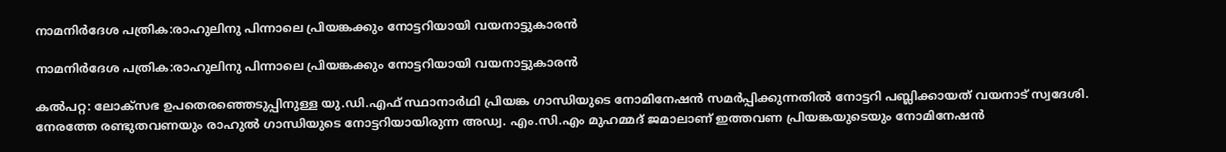നാമനിർദേശ പത്രിക:രാഹുലിനു പിന്നാലെ പ്രിയങ്കക്കും നോട്ടറിയായി വയനാട്ടുകാരൻ

നാമനിർദേശ പത്രിക:രാഹുലിനു പിന്നാലെ പ്രിയങ്കക്കും നോട്ടറിയായി വയനാട്ടുകാരൻ

കൽപറ്റ: ലോക്സഭ ഉപതെരഞ്ഞെടുപ്പിനുള്ള യു.ഡി.എഫ് സ്ഥാനാർഥി പ്രിയങ്ക ഗാന്ധിയുടെ നോമിനേഷൻ സമർപ്പിക്കുന്നതിൽ നോട്ടറി പബ്ലിക്കായത് വയനാട് സ്വദേശി. നേരത്തേ രണ്ടുതവണയും രാഹുൽ ഗാന്ധിയുടെ നോട്ടറിയായിരുന്ന അഡ്വ. എം.സി.എം മുഹമ്മദ് ജമാലാണ് ഇത്തവണ പ്രിയങ്കയുടെയും നോമിനേഷൻ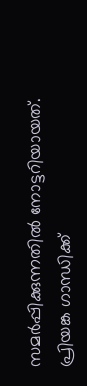സമർപ്പിക്കുന്നതിൽ നോട്ടറിയായത്. പ്രിയങ്ക ഗാന്ധിക്ക്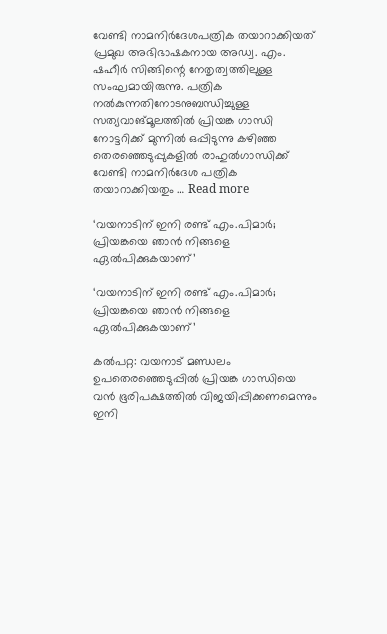വേണ്ടി നാമനിർദേശപത്രിക തയാറാക്കിയത് പ്രമുഖ അഭിഭാഷകനായ അഡ്വ. എം. ഷഹീർ സിങ്ങിന്റെ നേതൃത്വത്തിലുള്ള സംഘമായിരുന്നു. പത്രിക നൽകുന്നതിനോടനുബന്ധിച്ചുള്ള സത്യവാങ്മൂലത്തിൽ പ്രിയങ്ക ഗാന്ധി നോട്ടറിക്ക് മുന്നിൽ ഒപ്പിടുന്നു കഴിഞ്ഞ തെരഞ്ഞെടുപ്പുകളിൽ രാഹുൽഗാന്ധിക്ക് വേണ്ടി നാമനിർദേശ പത്രിക തയാറാക്കിയതും … Read more

‘വയനാടിന് ഇനി രണ്ട് എം.പിമാർ; പ്രിയങ്കയെ ഞാൻ നിങ്ങളെ ഏൽപിക്കുകയാണ്’

‘വയനാടിന് ഇനി രണ്ട് എം.പിമാർ; പ്രിയങ്കയെ ഞാൻ നിങ്ങളെ ഏൽപിക്കുകയാണ്’

കൽപറ്റ: വയനാട് മണ്ഡലം ഉപതെരഞ്ഞെടുപ്പിൽ പ്രിയങ്ക ഗാന്ധിയെ വൻ ഭൂരിപക്ഷത്തിൽ വിജയിപ്പിക്കണമെന്നും ഇനി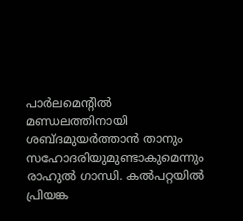പാർലമെന്റിൽ മണ്ഡലത്തിനായി ശബ്ദമുയർത്താൻ താനും സഹോദരിയുമുണ്ടാകുമെന്നും രാഹുൽ ഗാന്ധി. കൽപറ്റയിൽ പ്രിയങ്ക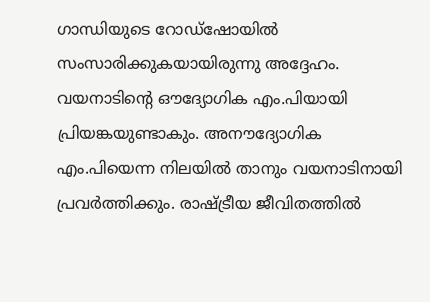ഗാന്ധിയുടെ റോഡ്ഷോയിൽ സംസാരിക്കുകയായിരുന്നു അദ്ദേഹം. വയനാടിന്റെ ഔദ്യോഗിക എം.പിയായി പ്രിയങ്കയുണ്ടാകും. അനൗദ്യോഗിക എം.പിയെന്ന നിലയിൽ താനും വയനാടിനായി പ്രവർത്തിക്കും. രാഷ്ട്രീയ ജീവിതത്തിൽ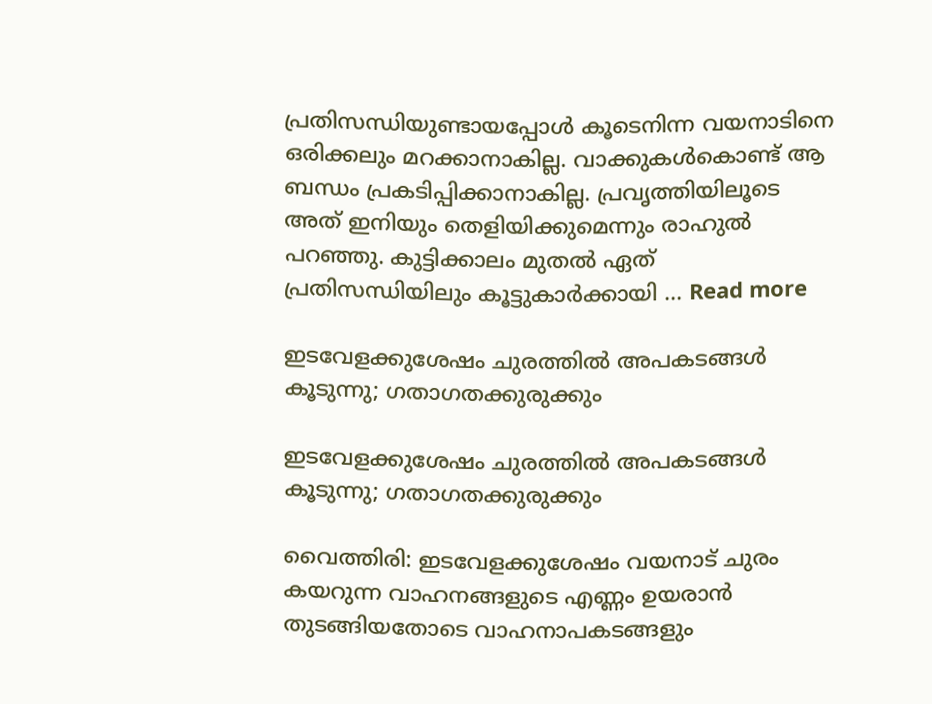പ്രതിസന്ധിയുണ്ടായപ്പോൾ കൂടെനിന്ന വയനാടിനെ ഒരിക്കലും മറക്കാനാകില്ല. വാക്കുകൾകൊണ്ട് ആ ബന്ധം പ്രകടിപ്പിക്കാനാകില്ല. പ്രവൃത്തിയിലൂടെ അത് ഇനിയും തെളിയിക്കുമെന്നും രാഹുൽ പറഞ്ഞു. കുട്ടിക്കാലം മുതൽ ഏത് പ്രതിസന്ധിയിലും കൂട്ടുകാർക്കായി … Read more

ഇടവേളക്കുശേഷം ചുരത്തിൽ അപകടങ്ങൾ കൂടുന്നു; ഗതാഗതക്കുരുക്കും

ഇടവേളക്കുശേഷം ചുരത്തിൽ അപകടങ്ങൾ കൂടുന്നു; ഗതാഗതക്കുരുക്കും

വൈത്തിരി: ഇടവേളക്കുശേഷം വയനാട് ചുരം കയറുന്ന വാഹനങ്ങളുടെ എണ്ണം ഉയരാൻ തുടങ്ങിയതോടെ വാഹനാപകടങ്ങളും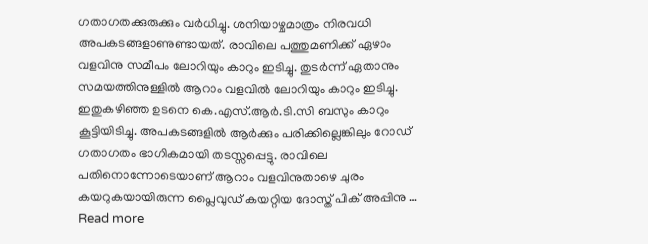ഗതാഗതക്കുരുക്കും വർധിച്ചു. ശനിയാഴ്ചമാത്രം നിരവധി അപകടങ്ങളാണുണ്ടായത്. രാവിലെ പത്തുമണിക്ക് ഏഴാം വളവിനു സമീപം ലോറിയും കാറും ഇടിച്ചു. തുടർന്ന് ഏതാനും സമയത്തിനുള്ളിൽ ആറാം വളവിൽ ലോറിയും കാറും ഇടിച്ചു. ഇതുകഴിഞ്ഞ ഉടനെ കെ.എസ്.ആർ.ടി.സി ബസും കാറും കൂട്ടിയിടിച്ചു. അപകടങ്ങളിൽ ആർക്കും പരിക്കില്ലെങ്കിലും റോഡ് ഗതാഗതം ഭാഗികമായി തടസ്സപ്പെട്ടു. രാവിലെ പതിനൊന്നോടെയാണ് ആറാം വളവിനുതാഴെ ചുരം കയറുകയായിരുന്ന പ്ലൈവുഡ് കയറ്റിയ ദോസ്ത് പിക് അപ്പിനു … Read more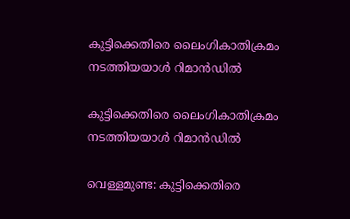കുട്ടിക്കെതിരെ ലൈംഗികാതിക്രമം നടത്തിയയാൾ റിമാൻഡിൽ

കുട്ടിക്കെതിരെ ലൈംഗികാതിക്രമം നടത്തിയയാൾ റിമാൻഡിൽ

വെള്ളമുണ്ട: കുട്ടിക്കെതിരെ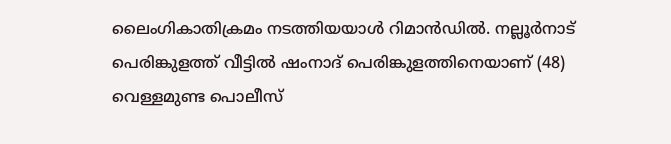ലൈംഗികാതിക്രമം നടത്തിയയാൾ റിമാൻഡിൽ. നല്ലൂർനാട് പെരിങ്കുളത്ത് വീട്ടിൽ ഷംനാദ് പെരിങ്കുളത്തിനെയാണ് (48) വെള്ളമുണ്ട പൊലീസ്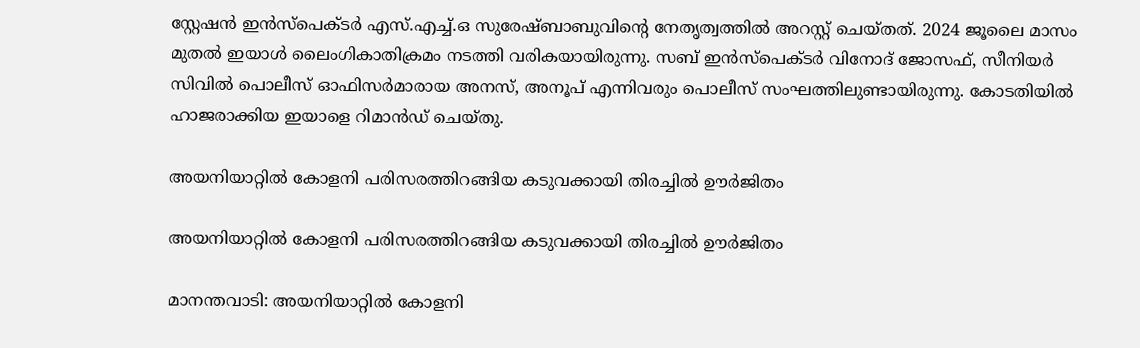സ്റ്റേഷൻ ഇൻസ്‌പെക്ടർ എസ്.എച്ച്.ഒ സുരേഷ്ബാബുവിന്റെ നേതൃത്വത്തിൽ അറസ്റ്റ് ചെയ്തത്. 2024 ജൂലൈ മാസം മുതൽ ഇയാൾ ലൈംഗികാതിക്രമം നടത്തി വരികയായിരുന്നു. സബ് ഇൻസ്‌പെക്ടർ വിനോദ് ജോസഫ്, സീനിയർ സിവിൽ പൊലീസ് ഓഫിസർമാരായ അനസ്, അനൂപ് എന്നിവരും പൊലീസ് സംഘത്തിലുണ്ടായിരുന്നു. കോടതിയിൽ ഹാജരാക്കിയ ഇയാളെ റിമാൻഡ് ചെയ്തു.

അയനിയാറ്റിൽ കോളനി പരിസരത്തിറങ്ങിയ കടുവക്കായി തിരച്ചിൽ ഊർജിതം

അയനിയാറ്റിൽ കോളനി പരിസരത്തിറങ്ങിയ കടുവക്കായി തിരച്ചിൽ ഊർജിതം

മാനന്തവാടി: അയനിയാറ്റിൽ കോളനി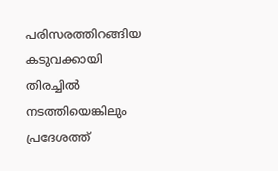പരിസരത്തിറങ്ങിയ കടുവക്കായി തിരച്ചിൽ നടത്തിയെങ്കിലും പ്രദേശത്ത്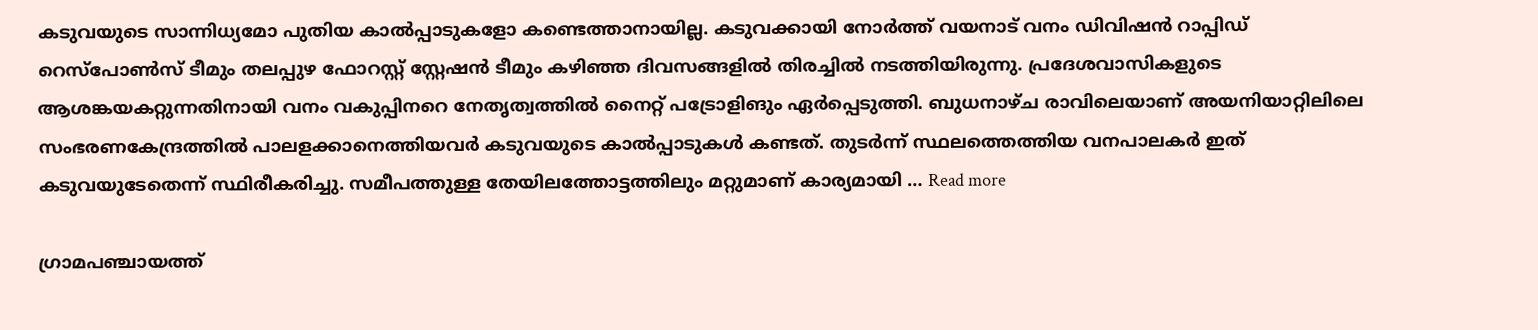കടുവയുടെ സാന്നിധ്യമോ പുതിയ കാൽപ്പാടുകളോ കണ്ടെത്താനായില്ല. കടുവക്കായി നോർത്ത് വയനാട് വനം ഡിവിഷൻ റാപ്പിഡ് റെസ്‌പോൺസ് ടീമും തലപ്പുഴ ഫോറസ്റ്റ് സ്റ്റേഷൻ ടീമും കഴിഞ്ഞ ദിവസങ്ങളിൽ തിരച്ചിൽ നടത്തിയിരുന്നു. പ്രദേശവാസികളുടെ ആശങ്കയകറ്റുന്നതിനായി വനം വകുപ്പിനറെ നേതൃത്വത്തിൽ നൈറ്റ് പട്രോളിങും ഏർപ്പെടുത്തി. ബുധനാഴ്ച രാവിലെയാണ് അയനിയാറ്റിലിലെ സംഭരണകേന്ദ്രത്തിൽ പാലളക്കാനെത്തിയവർ കടുവയുടെ കാൽപ്പാടുകൾ കണ്ടത്. തുടർന്ന് സ്ഥലത്തെത്തിയ വനപാലകർ ഇത് കടുവയുടേതെന്ന് സ്ഥിരീകരിച്ചു. സമീപത്തുള്ള തേയിലത്തോട്ടത്തിലും മറ്റുമാണ് കാര്യമായി … Read more

ഗ്രാമപഞ്ചായത്ത്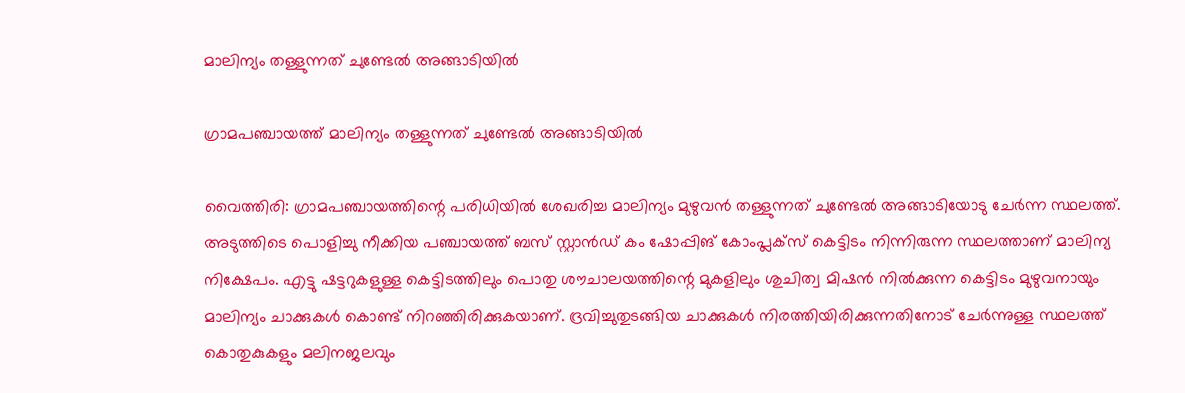മാലിന്യം തള്ളുന്നത് ചുണ്ടേൽ അങ്ങാടിയിൽ

ഗ്രാമപഞ്ചായത്ത് മാലിന്യം തള്ളുന്നത് ചുണ്ടേൽ അങ്ങാടിയിൽ

വൈത്തിരി: ഗ്രാമപഞ്ചായത്തിന്റെ പരിധിയിൽ ശേഖരിച്ച മാലിന്യം മുഴുവൻ തള്ളുന്നത് ചുണ്ടേൽ അങ്ങാടിയോടു ചേർന്ന സ്ഥലത്ത്. അടുത്തിടെ പൊളിച്ചു നീക്കിയ പഞ്ചായത്ത് ബസ് സ്റ്റാൻഡ് കം ഷോപ്പിങ് കോംപ്ലക്സ് കെട്ടിടം നിന്നിരുന്ന സ്ഥലത്താണ് മാലിന്യ നിക്ഷേപം. എട്ടു ഷട്ടറുകളുള്ള കെട്ടിടത്തിലും പൊതു ശൗചാലയത്തിന്റെ മുകളിലും ശുചിത്വ മിഷൻ നിൽക്കുന്ന കെട്ടിടം മുഴുവനായും മാലിന്യം ചാക്കുകൾ കൊണ്ട് നിറഞ്ഞിരിക്കുകയാണ്. ദ്രവിച്ചുതുടങ്ങിയ ചാക്കുകൾ നിരത്തിയിരിക്കുന്നതിനോട് ചേർന്നുള്ള സ്ഥലത്ത് കൊതുകുകളും മലിനജലവും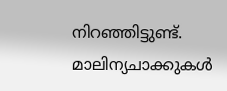നിറഞ്ഞിട്ടുണ്ട്. മാലിന്യചാക്കുകൾ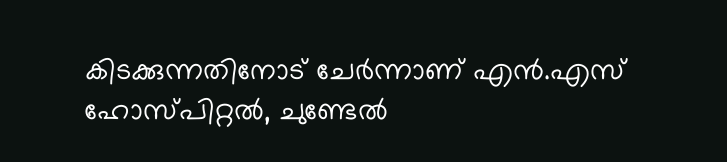കിടക്കുന്നതിനോട് ചേർന്നാണ് എൻ.എസ് ഹോസ്പിറ്റൽ, ചുണ്ടേൽ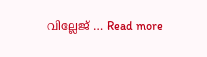വില്ലേജ് … Read more